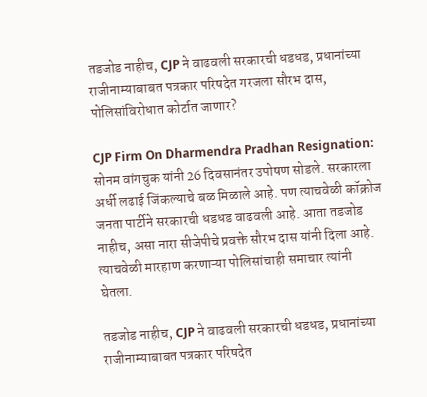तडजोड नाहीच, CJP ने वाढवली सरकारची धडधड, प्रधानांच्या राजीनाम्याबाबत पत्रकार परिषदेत गरजला सौरभ दास, पोलिसांविरोधात कोर्टात जाणार?

CJP Firm On Dharmendra Pradhan Resignation: सोनम वांगचुक यांनी 26 दिवसानंतर उपोषण सोडले. सरकारला अर्धी लढाई जिंकल्याचे बळ मिळाले आहे. पण त्याचवेळी कॉक्रोज जनता पार्टीने सरकारची धडधड वाढवली आहे. आता तडजोड नाहीच, असा नारा सीजेपीचे प्रवक्ते सौरभ दास यांनी दिला आहे. त्याचवेळी मारहाण करणाऱ्या पोलिसांचाही समाचार त्यांनी घेतला.

तडजोड नाहीच, CJP ने वाढवली सरकारची धडधड, प्रधानांच्या राजीनाम्याबाबत पत्रकार परिषदेत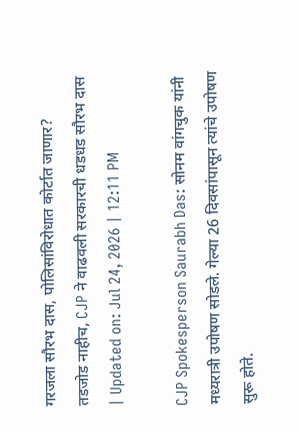गरजला सौरभ दास, पोलिसांविरोधात कोर्टात जाणार?
तडजोड नाहीच, CJP ने वाढवली सरकारची धडधड सौरभ दास
| Updated on: Jul 24, 2026 | 12:11 PM

CJP Spokesperson Saurabh Das: सोनम वांगचुक यांनी मध्यरात्री उपोषण सोडले. गेल्या 26 दिवसांपासून त्यांचे उपोषण सुरू होते.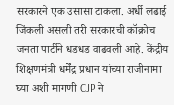सरकारने एक उसासा टाकला. अर्धी लढाई जिंकली असली तरी सरकारची कॉक्रोच जनता पार्टीने धडधड वाढवली आहे. केंद्रीय शिक्षणमंत्री धर्मेंद्र प्रधान यांच्या राजीनामा घ्या अशी मागणी CJP ने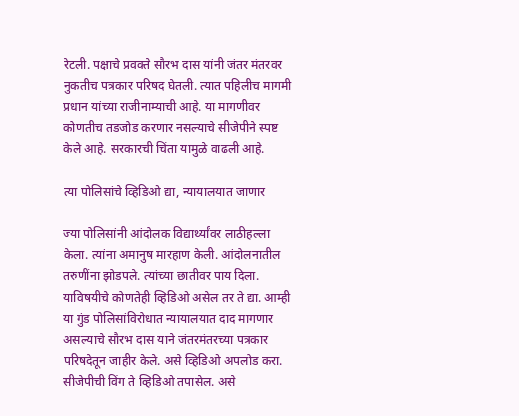रेटली. पक्षाचे प्रवक्ते सौरभ दास यांनी जंतर मंतरवर नुकतीच पत्रकार परिषद घेतली. त्यात पहिलीच मागमी प्रधान यांच्या राजीनाम्याची आहे. या मागणीवर कोणतीच तडजोड करणार नसल्याचे सीजेपीने स्पष्ट केले आहे. सरकारची चिंता यामुळे वाढली आहे.

त्या पोलिसांचे व्हिडिओ द्या, न्यायालयात जाणार

ज्या पोलिसांनी आंदोलक विद्यार्थ्यांवर लाठीहल्ला केला. त्यांना अमानुष मारहाण केली. आंदोलनातील तरुणींना झोडपले. त्यांच्या छातीवर पाय दिला. याविषयीचे कोणतेही व्हिडिओ असेल तर ते द्या. आम्ही या गुंड पोलिसांविरोधात न्यायालयात दाद मागणार असल्याचे सौरभ दास याने जंतरमंतरच्या पत्रकार परिषदेतून जाहीर केले. असे व्हिडिओ अपलोड करा. सीजेपीची विंग ते व्हिडिओ तपासेल. असे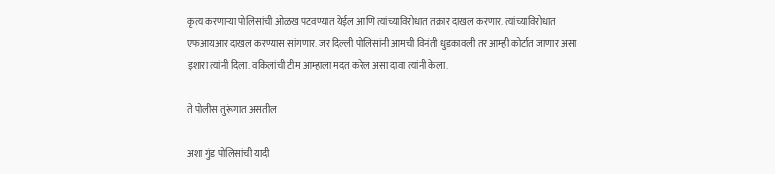कृत्य करणाऱ्या पोलिसांची ओळख पटवण्यात येईल आणि त्यांच्याविरोधात तक्रार दाखल करणार. त्यांच्याविरोधात एफआयआर दाखल करण्यास सांगणार. जर दिल्ली पोलिसांनी आमची विनंती धुडकावली तर आम्ही कोर्टात जाणार असा इशारा त्यांनी दिला. वकिलांची टीम आम्हाला मदत करेल असा दावा त्यांनी केला.

ते पोलीस तुरूंगात असतील

अशा गुंड पोलिसांची यादी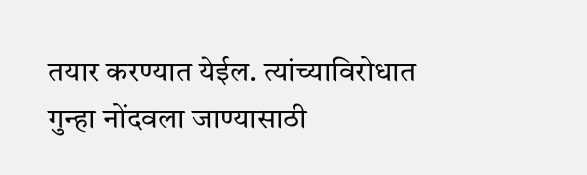तयार करण्यात येईल. त्यांच्याविरोधात गुन्हा नोंदवला जाण्यासाठी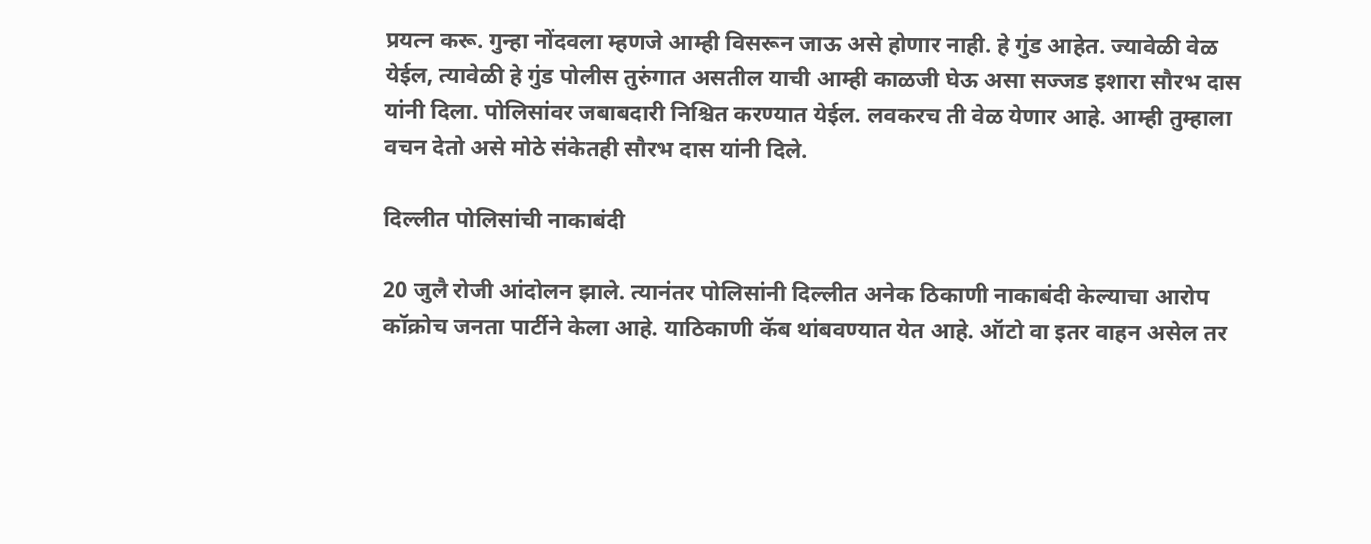प्रयत्न करू. गुन्हा नोंदवला म्हणजे आम्ही विसरून जाऊ असे होणार नाही. हे गुंड आहेत. ज्यावेळी वेळ येईल, त्यावेळी हे गुंड पोलीस तुरुंगात असतील याची आम्ही काळजी घेऊ असा सज्जड इशारा सौरभ दास यांनी दिला. पोलिसांवर जबाबदारी निश्चित करण्यात येईल. लवकरच ती वेळ येणार आहे. आम्ही तुम्हाला वचन देतो असे मोठे संकेतही सौरभ दास यांनी दिले.

दिल्लीत पोलिसांची नाकाबंदी

20 जुलै रोजी आंदोलन झाले. त्यानंतर पोलिसांनी दिल्लीत अनेक ठिकाणी नाकाबंदी केल्याचा आरोप कॉक्रोच जनता पार्टीने केला आहे. याठिकाणी कॅब थांबवण्यात येत आहे. ऑटो वा इतर वाहन असेल तर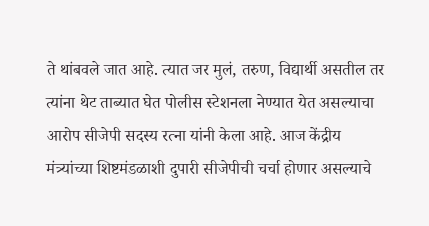ते थांबवले जात आहे. त्यात जर मुलं, तरुण, विद्यार्थी असतील तर त्यांना थेट ताब्यात घेत पोलीस स्टेशनला नेण्यात येत असल्याचा आरोप सीजेपी सदस्य रत्ना यांनी केला आहे. आज केंद्रीय मंत्र्यांच्या शिष्टमंडळाशी दुपारी सीजेपीची चर्चा होणार असल्याचे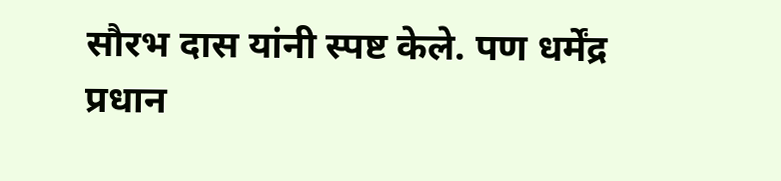सौरभ दास यांनी स्पष्ट केले. पण धर्मेंद्र प्रधान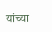यांच्या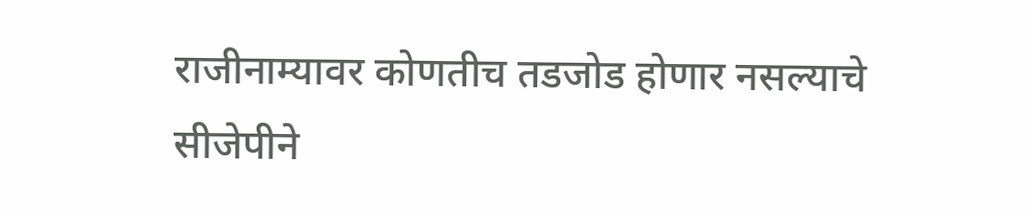राजीनाम्यावर कोणतीच तडजोड होणार नसल्याचे सीजेपीने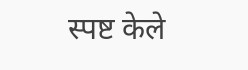स्पष्ट केले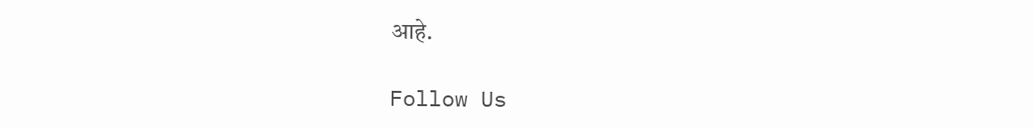आहे.

Follow Us